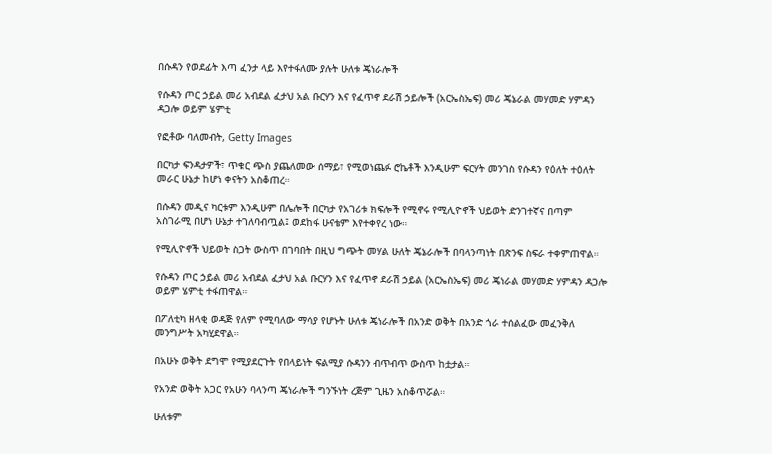በሱዳን የወደፊት እጣ ፈንታ ላይ እየተፋለሙ ያሉት ሁለቱ ጄነራሎች

የሱዳን ጦር ኃይል መሪ አብደል ፈታህ አል ቡርሃን እና የፈጥኖ ደራሽ ኃይሎች (አርኤስኤፍ) መሪ ጄኔራል መሃመድ ሃምዳን ዳጋሎ ወይም ሄምቲ

የፎቶው ባለመብት, Getty Images

በርካታ ፍንዳታዎች፣ ጥቁር ጭስ ያጨለመው ሰማይ፣ የሚወነጨፉ ሮኬቶች እንዲሁም ፍርሃት መንገስ የሱዳን የዕለት ተዕለት መራር ሁኔታ ከሆነ ቀናትን አስቆጠረ።

በሱዳን መዲና ካርቱም እንዲሁም በሌሎች በርካታ የአገሪቱ ክፍሎች የሚኖሩ የሚሊዮኖች ህይወት ድንገተኛና በጣም አስገራሚ በሆነ ሁኔታ ተገለባብጧል፤ ወደከፋ ሁናቴም እየተቀየረ ነው።

የሚሊዮኖች ህይወት ስጋት ውስጥ በገባበት በዚህ ግጭት መሃል ሁለት ጄኔራሎች በባላንጣነት በጽንፍ ስፍራ ተቀምጠዋል።

የሱዳን ጦር ኃይል መሪ አብደል ፈታህ አል ቡርሃን እና የፈጥኖ ደራሽ ኃይል (አርኤስኤፍ) መሪ ጄነራል መሃመድ ሃምዳን ዳጋሎ ወይም ሄምቲ ተፋጠዋል።

በፖለቲካ ዘላቂ ወዳጅ የለም የሚባለው ማሳያ የሆኑት ሁለቱ ጄነራሎች በአንድ ወቅት በአንድ ጎራ ተሰልፈው መፈንቅለ መንግሥት አካሂደዋል።

በአሁኑ ወቅት ደግሞ የሚያደርጉት የበላይነት ፍልሚያ ሱዳንን ብጥብጥ ውስጥ ከቷታል።

የአንድ ወቅት አጋር የአሁን ባላንጣ ጄነራሎች ግንኙነት ረጅም ጊዜን አስቆጥሯል።

ሁለቱም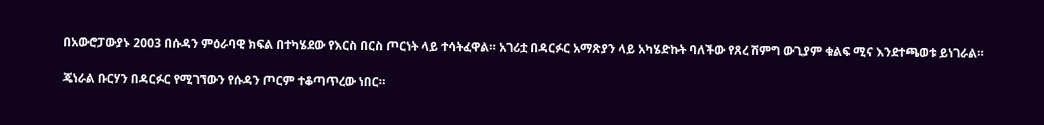በአውሮፓውያኑ 2003 በሱዳን ምዕራባዊ ክፍል በተካሄደው የእርስ በርስ ጦርነት ላይ ተሳትፈዋል። አገሪቷ በዳርፉር አማጽያን ላይ አካሄድኩት ባለችው የጸረ ሽምግ ውጊያም ቁልፍ ሚና እንደተጫወቱ ይነገራል።

ጄነራል ቡርሃን በዳርፉር የሚገኘውን የሱዳን ጦርም ተቆጣጥረው ነበር።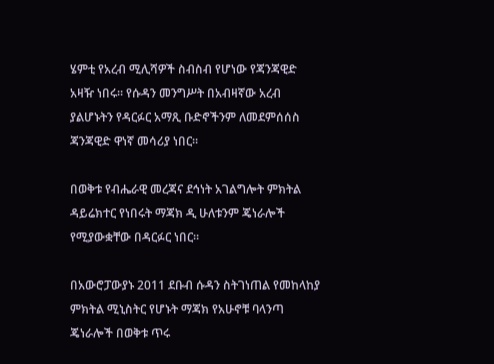ሄምቲ የአረብ ሚሊሻዎች ስብስብ የሆነው የጃንጃዊድ አዛዥ ነበሩ። የሱዳን መንግሥት በአብዛኛው አረብ ያልሆኑትን የዳርፉር አማጺ ቡድኖችንም ለመደምሰሰስ ጃንጃዊድ ዋነኛ መሳሪያ ነበር።

በወቅቱ የብሔራዊ መረጃና ደኅነት አገልግሎት ምክትል ዳይሬክተር የነበሩት ማጃክ ዲ ሁለቱንም ጄነራሎች የሚያውቋቸው በዳርፉር ነበር።

በአውሮፓውያኑ 2011 ደቡብ ሱዳን ስትገነጠል የመከላከያ ምክትል ሚኒስትር የሆኑት ማጃክ የአሁኖቹ ባላንጣ ጄነራሎች በወቅቱ ጥሩ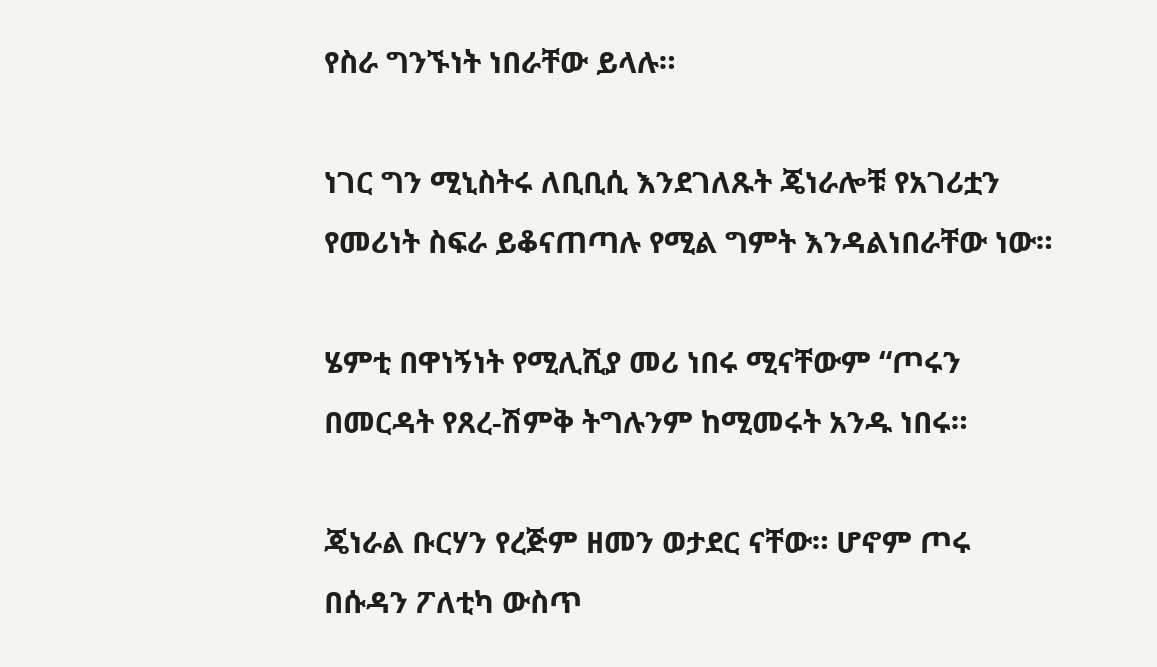የስራ ግንኙነት ነበራቸው ይላሉ።

ነገር ግን ሚኒስትሩ ለቢቢሲ እንደገለጹት ጄነራሎቹ የአገሪቷን የመሪነት ስፍራ ይቆናጠጣሉ የሚል ግምት እንዳልነበራቸው ነው።

ሄምቲ በዋነኝነት የሚሊሺያ መሪ ነበሩ ሚናቸውም “ጦሩን በመርዳት የጸረ-ሽምቅ ትግሉንም ከሚመሩት አንዱ ነበሩ።

ጄነራል ቡርሃን የረጅም ዘመን ወታደር ናቸው። ሆኖም ጦሩ በሱዳን ፖለቲካ ውስጥ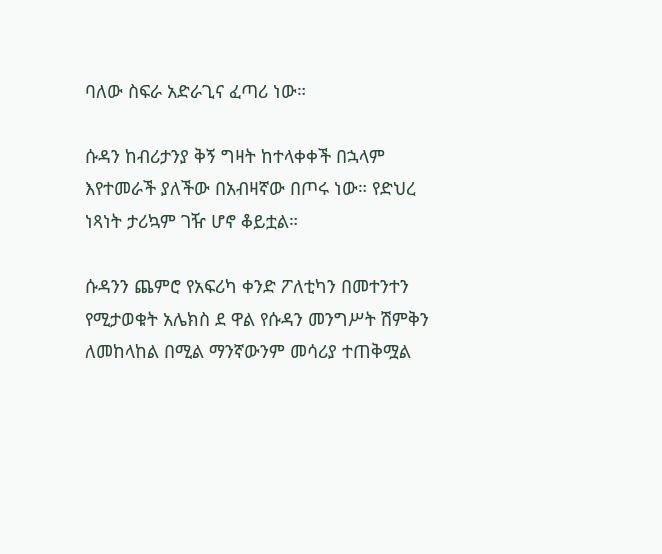ባለው ስፍራ አድራጊና ፈጣሪ ነው።

ሱዳን ከብሪታንያ ቅኝ ግዛት ከተላቀቀች በኋላም እየተመራች ያለችው በአብዛኛው በጦሩ ነው። የድህረ ነጻነት ታሪኳም ገዥ ሆኖ ቆይቷል።

ሱዳንን ጨምሮ የአፍሪካ ቀንድ ፖለቲካን በመተንተን የሚታወቁት አሌክስ ደ ዋል የሱዳን መንግሥት ሽምቅን ለመከላከል በሚል ማንኛውንም መሳሪያ ተጠቅሟል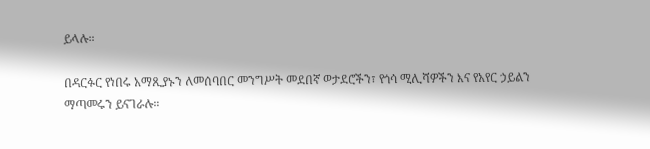ይላሉ።

በዳርፉር የነበሩ አማጺያኑን ለመሰባበር መንግሥት መደበኛ ወታደሮችን፣ የጎሳ ሚሊሻዎችን እና የአየር ኃይልን ማጣመሩን ይናገራሉ።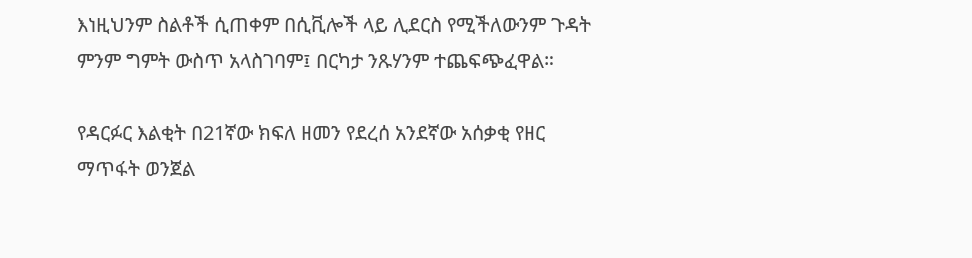እነዚህንም ስልቶች ሲጠቀም በሲቪሎች ላይ ሊደርስ የሚችለውንም ጉዳት ምንም ግምት ውስጥ አላስገባም፤ በርካታ ንጹሃንም ተጨፍጭፈዋል።

የዳርፉር እልቂት በ21ኛው ክፍለ ዘመን የደረሰ አንደኛው አሰቃቂ የዘር ማጥፋት ወንጀል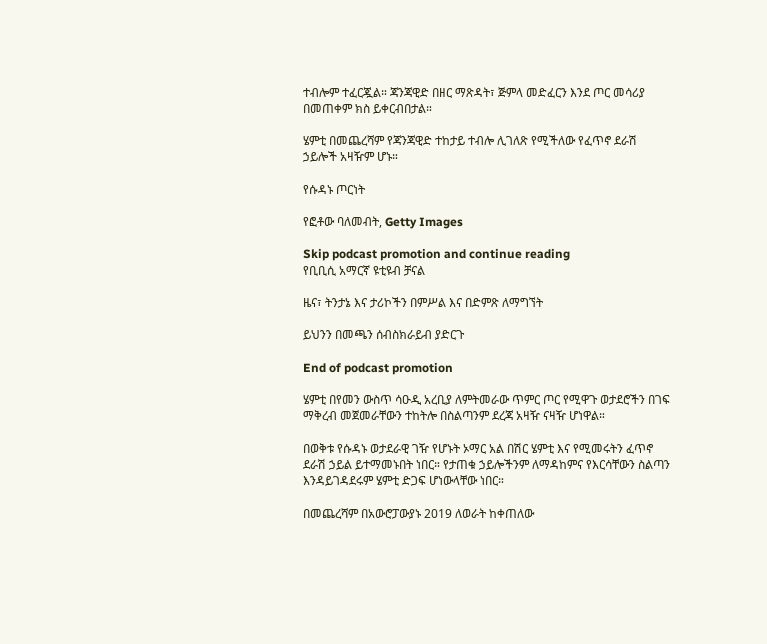ተብሎም ተፈርጇል። ጃንጃዊድ በዘር ማጽዳት፣ ጅምላ መድፈርን እንደ ጦር መሳሪያ በመጠቀም ክስ ይቀርብበታል።

ሄምቲ በመጨረሻም የጃንጃዊድ ተከታይ ተብሎ ሊገለጽ የሚችለው የፈጥኖ ደራሽ ኃይሎች አዛዥም ሆኑ።

የሱዳኑ ጦርነት

የፎቶው ባለመብት, Getty Images

Skip podcast promotion and continue reading
የቢቢሲ አማርኛ ዩቲዩብ ቻናል

ዜና፣ ትንታኔ እና ታሪኮችን በምሥል እና በድምጽ ለማግኘት

ይህንን በመጫን ሰብስክራይብ ያድርጉ

End of podcast promotion

ሄምቲ በየመን ውስጥ ሳዑዲ አረቢያ ለምትመራው ጥምር ጦር የሚዋጉ ወታደሮችን በገፍ ማቅረብ መጀመራቸውን ተከትሎ በስልጣንም ደረጃ አዛዥ ናዛዥ ሆነዋል።

በወቅቱ የሱዳኑ ወታደራዊ ገዥ የሆኑት ኦማር አል በሽር ሄምቲ እና የሚመሩትን ፈጥኖ ደራሽ ኃይል ይተማመኑበት ነበር። የታጠቁ ኃይሎችንም ለማዳከምና የእርሳቸውን ስልጣን እንዳይገዳደሩም ሄምቲ ድጋፍ ሆነውላቸው ነበር።

በመጨረሻም በአውሮፓውያኑ 2019 ለወራት ከቀጠለው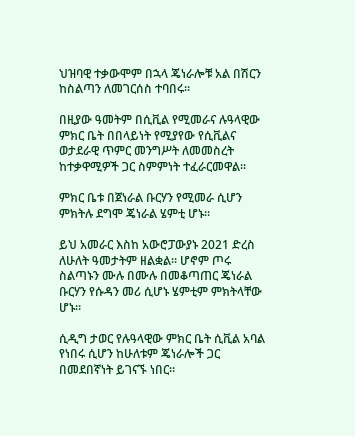ህዝባዊ ተቃውሞም በኋላ ጄነራሎቹ አል በሽርን ከስልጣን ለመገርሰስ ተባበሩ።

በዚያው ዓመትም በሲቪል የሚመራና ሉዓላዊው ምክር ቤት በበላይነት የሚያየው የሲቪልና ወታደራዊ ጥምር መንግሥት ለመመስረት ከተቃዋሚዎች ጋር ስምምነት ተፈራርመዋል።

ምክር ቤቱ በጀነራል ቡርሃን የሚመራ ሲሆን ምክትሉ ደግሞ ጄነራል ሄምቲ ሆኑ።

ይህ አመራር እስከ አውሮፓውያኑ 2021 ድረስ ለሁለት ዓመታትም ዘልቋል። ሆኖም ጦሩ ስልጣኑን ሙሉ በሙሉ በመቆጣጠር ጄነራል ቡርሃን የሱዳን መሪ ሲሆኑ ሄምቲም ምክትላቸው ሆኑ።

ሲዲግ ታወር የሉዓላዊው ምክር ቤት ሲቪል አባል የነበሩ ሲሆን ከሁለቱም ጄነራሎች ጋር በመደበኛነት ይገናኙ ነበር።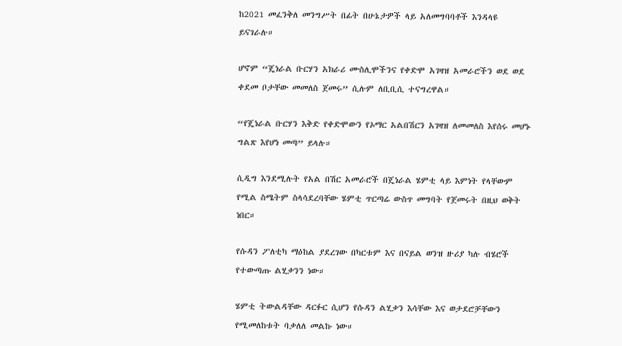ከ2021 መፈንቅለ መንግሥት በፊት በሁኔታዎች ላይ አለመግባባቶች እንዳላዩ ይናገራሉ።

ሆኖም “ጄነራል ቡርሃን አክራሪ ሙስሊሞችንና የቀድሞ አገዛዝ አመራሮችን ወደ ወደ ቀደመ ቦታቸው መመለስ ጀመሩ” ሲሉም ለቢቢሲ ተናግረዋል።

“የጄነራል ቡርሃን እቅድ የቀድሞውን የኦማር አልበሽርን አገዛዝ ለመመለስ እየሰሩ መሆኑ ግልጽ እየሆነ መጣ” ይላሉ።

ሲዲግ እንደሚሉት የአል በሽር አመራሮች በጄነራል ሄምቲ ላይ እምነት የላቸውም የሚል ስሜትም ስላሳደረባቸው ሄምቲ ጥርጣሬ ውስጥ መግባት የጀመሩት በዚህ ወቅት ነበር።

የሱዳን ፖለቲካ ማዕከል ያደረገው በካርቱም እና በናይል ወንዝ ዙሪያ ካሉ ብሄሮች የተውጣጡ ልሂቃንን ነው።

ሄምቲ ትውልዳቸው ዳርፉር ሲሆን የሱዳን ልሂቃን እሳቸው እና ወታደሮቻቸውን የሚመለከቱት ባቃለለ መልኩ ነው።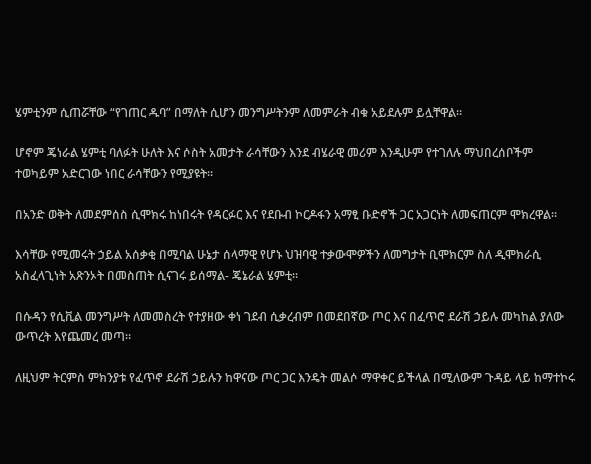ሄምቲንም ሲጠሯቸው “የገጠር ዱባ” በማለት ሲሆን መንግሥትንም ለመምራት ብቁ አይደሉም ይሏቸዋል።

ሆኖም ጄነራል ሄምቲ ባለፉት ሁለት እና ሶስት አመታት ራሳቸውን እንደ ብሄራዊ መሪም እንዲሁም የተገለሉ ማህበረሰቦችም ተወካይም አድርገው ነበር ራሳቸውን የሚያዩት።

በአንድ ወቅት ለመደምሰስ ሲሞክሩ ከነበሩት የዳርፉር እና የደቡብ ኮርዶፋን አማፂ ቡድኖች ጋር አጋርነት ለመፍጠርም ሞክረዋል።

እሳቸው የሚመሩት ኃይል አሰቃቂ በሚባል ሁኔታ ሰላማዊ የሆኑ ህዝባዊ ተቃውሞዎችን ለመግታት ቢሞክርም ስለ ዲሞክራሲ አስፈላጊነት አጽንኦት በመስጠት ሲናገሩ ይሰማል- ጄኔራል ሄምቲ።

በሱዳን የሲቪል መንግሥት ለመመስረት የተያዘው ቀነ ገደብ ሲቃረብም በመደበኛው ጦር እና በፈጥሮ ደራሽ ኃይሉ መካከል ያለው ውጥረት እየጨመረ መጣ።

ለዚህም ትርምስ ምክንያቱ የፈጥኖ ደራሽ ኃይሉን ከዋናው ጦር ጋር እንዴት መልሶ ማዋቀር ይችላል በሚለውም ጉዳይ ላይ ከማተኮሩ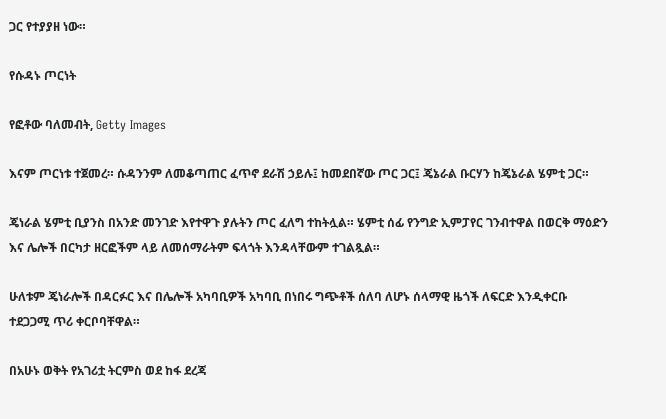ጋር የተያያዘ ነው።

የሱዳኑ ጦርነት

የፎቶው ባለመብት, Getty Images

እናም ጦርነቱ ተጀመረ። ሱዳንንም ለመቆጣጠር ፈጥኖ ደራሽ ኃይሉ፤ ከመደበኛው ጦር ጋር፤ ጄኔራል ቡርሃን ከጄኔራል ሄምቲ ጋር።

ጄነራል ሄምቲ ቢያንስ በአንድ መንገድ እየተዋጉ ያሉትን ጦር ፈለግ ተከትሏል። ሄምቲ ሰፊ የንግድ ኢምፓየር ገንብተዋል በወርቅ ማዕድን እና ሌሎች በርካታ ዘርፎችም ላይ ለመሰማራትም ፍላጎት እንዳላቸውም ተገልጿል።

ሁለቱም ጄነራሎች በዳርፉር እና በሌሎች አካባቢዎች አካባቢ በነበሩ ግጭቶች ሰለባ ለሆኑ ሰላማዊ ዜጎች ለፍርድ እንዲቀርቡ ተደጋጋሚ ጥሪ ቀርቦባቸዋል።

በአሁኑ ወቅት የአገሪቷ ትርምስ ወደ ከፋ ደረጃ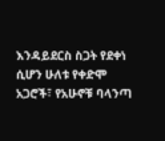እንዳይደርስ ስጋት የደቀነ ሲሆን ሁለቱ የቀድሞ አጋሮች፣ የአሁኖቹ ባላንጣ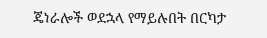ጄነራሎች ወደኋላ የማይሉበት በርካታ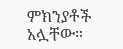ምክንያቶች አሏቸው።